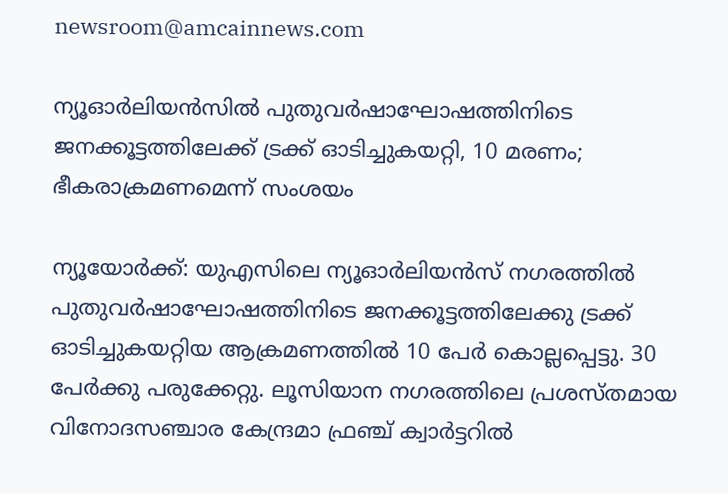newsroom@amcainnews.com

ന്യൂഓർലിയൻസിൽ പുതുവർഷാഘോഷത്തിനിടെ ജനക്കൂട്ടത്തിലേക്ക് ട്രക്ക് ഓടിച്ചുകയറ്റി, 10 മരണം; ഭീകരാക്രമണമെന്ന് സംശയം

ന്യൂയോർക്ക്: യുഎസിലെ ന്യൂഓർലിയൻസ് നഗരത്തിൽ പുതുവർഷാഘോഷത്തിനിടെ ജനക്കൂട്ടത്തിലേക്കു ട്രക്ക് ഓടിച്ചുകയറ്റിയ ആക്രമണത്തിൽ 10 പേർ കൊല്ലപ്പെട്ടു. 30 പേർക്കു പരുക്കേറ്റു. ലൂസിയാന നഗരത്തിലെ പ്രശസ്തമായ വിനോദസഞ്ചാര കേന്ദ്രമാ ഫ്രഞ്ച് ക്വാർട്ടറിൽ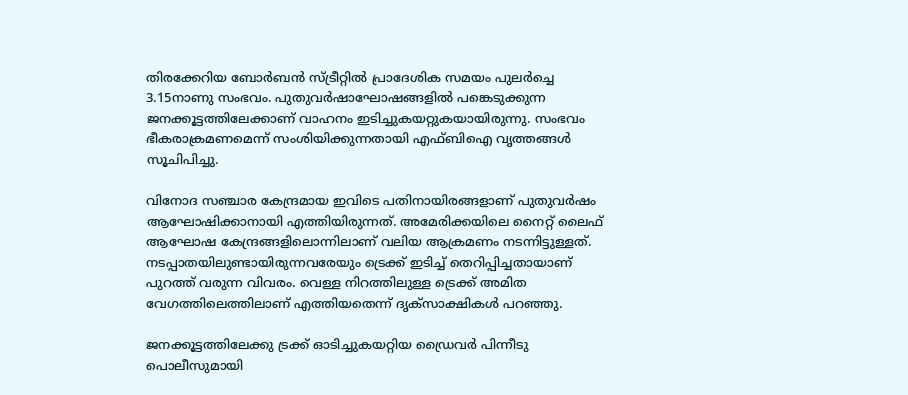തിരക്കേറിയ ബോർബൻ സ്ട്രീറ്റിൽ പ്രാദേശിക സമയം പുലർച്ചെ 3.15നാണു സംഭവം. പുതുവർഷാഘോഷങ്ങളിൽ പങ്കെടുക്കുന്ന ജനക്കൂട്ടത്തിലേക്കാണ് വാഹനം ഇടിച്ചുകയറ്റുകയായിരുന്നു. സംഭവം ഭീകരാക്രമണമെന്ന് സംശിയിക്കുന്നതായി എഫ്ബിഐ വൃത്തങ്ങൾ സൂചിപിച്ചു.

വിനോദ സഞ്ചാര കേന്ദ്രമായ ഇവിടെ പതിനായിരങ്ങളാണ് പുതുവർഷം ആഘോഷിക്കാനായി എത്തിയിരുന്നത്. അമേരിക്കയിലെ നൈറ്റ് ലൈഫ് ആഘോഷ കേന്ദ്രങ്ങളിലൊന്നിലാണ് വലിയ ആക്രമണം നടന്നിട്ടുള്ളത്. നടപ്പാതയിലുണ്ടായിരുന്നവരേയും ട്രെക്ക് ഇടിച്ച് തെറിപ്പിച്ചതായാണ് പുറത്ത് വരുന്ന വിവരം. വെള്ള നിറത്തിലുള്ള ട്രെക്ക് അമിത വേഗത്തിലെത്തിലാണ് എത്തിയതെന്ന് ദൃക്‌സാക്ഷികൾ പറഞ്ഞു.

ജനക്കൂട്ടത്തിലേക്കു ട്രക്ക് ഓടിച്ചുകയറ്റിയ ഡ്രൈവർ പിന്നീടു പൊലീസുമായി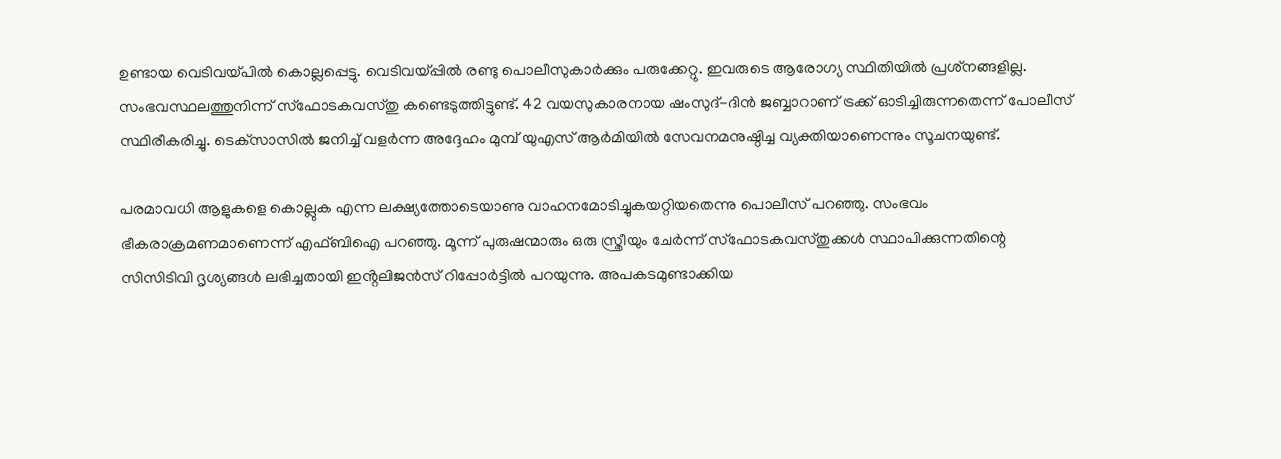ഉണ്ടായ വെടിവയ്പിൽ കൊല്ലപ്പെട്ടു. വെടിവയ്പ്പിൽ രണ്ടു പൊലീസുകാർക്കും പരുക്കേറ്റു. ഇവരുടെ ആരോഗ്യ സ്ഥിതിയിൽ പ്രശ്‌നങ്ങളില്ല. സംഭവസ്ഥലത്തുനിന്ന് സ്ഫോടകവസ്തു കണ്ടെടുത്തിട്ടുണ്ട്. 42 വയസുകാരനായ ഷംസുദ്-ദിൻ ജബ്ബാറാണ് ട്രക്ക് ഓടിച്ചിരുന്നതെന്ന് പോലീസ് സ്ഥിരീകരിച്ചു. ടെക്‌സാസിൽ ജനിച്ച് വളർന്ന അദ്ദേഹം മുമ്പ് യുഎസ് ആർമിയിൽ സേവനമനുഷ്ഠിച്ച വ്യക്തിയാണെന്നും സൂചനയുണ്ട്.

പരമാവധി ആളുകളെ കൊല്ലുക എന്ന ലക്ഷ്യത്തോടെയാണു വാഹനമോടിച്ചുകയറ്റിയതെന്നു പൊലീസ് പറഞ്ഞു. സംഭവം ഭീകരാക്രമണമാണെന്ന് എഫ്ബിഐ പറഞ്ഞു. മൂന്ന് പുരുഷന്മാരും ഒരു സ്ത്രീയും ചേർന്ന് സ്ഫോടകവസ്തുക്കൾ സ്ഥാപിക്കുന്നതിന്റെ സിസിടിവി ദൃശ്യങ്ങൾ ലഭിച്ചതായി ഇൻ്റലിജൻസ് റിപ്പോർട്ടിൽ പറയുന്നു. അപകടമുണ്ടാക്കിയ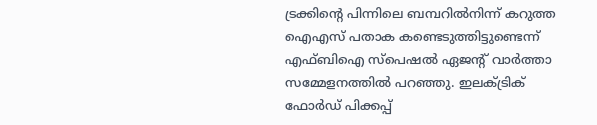ട്രക്കിൻ്റെ പിന്നിലെ ബമ്പറിൽനിന്ന് കറുത്ത ഐഎസ് പതാക കണ്ടെടുത്തിട്ടുണ്ടെന്ന് എഫ്ബിഐ സ്പെഷൽ ഏജൻ്റ് വാർത്താ സമ്മേളനത്തിൽ പറഞ്ഞു. ഇലക്ട്രിക് ഫോർഡ് പിക്കപ്പ്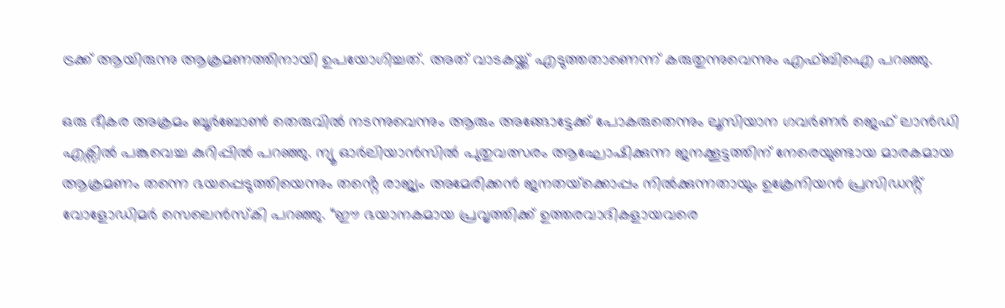ട്രക്ക് ആയിരുന്നു ആക്രമണത്തിനായി ഉപയോഗിച്ചത്. അത് വാടകയ്ക്ക് എടുത്തതാണെന്ന് കരുതുന്നുവെന്നും എഫ്ബിഐ പറഞ്ഞു.

ഒരു ഭീകര അക്രമം ബൂർബോൺ തെരുവിൽ നടന്നുവെന്നും ആരും അങ്ങോട്ടേക്ക് പോകരുതെന്നും ലൂസിയാന ഗവർണർ ജെഫ് ലാൻഡി എക്സിൽ പങ്കുവെച്ച കുറിപ്പിൽ പറഞ്ഞു. ന്യൂ ഓർലിയാൻസിൽ പുതുവത്സരം ആഘോഷിക്കുന്ന ജനക്കൂട്ടത്തിന് നേരെയുണ്ടായ മാരകമായ ആക്രമണം തന്നെ ഭയപ്പെടുത്തിയെന്നും തൻ്റെ രാജ്യം അമേരിക്കൻ ജനതയ്‌ക്കൊപ്പം നിൽക്കുന്നതായും ഉക്രേനിയൻ പ്രസിഡൻ്റ് വോളോഡിമർ സെലെൻസ്‌കി പറഞ്ഞു. “ഈ ഭയാനകമായ പ്രവൃത്തിക്ക് ഉത്തരവാദികളായവരെ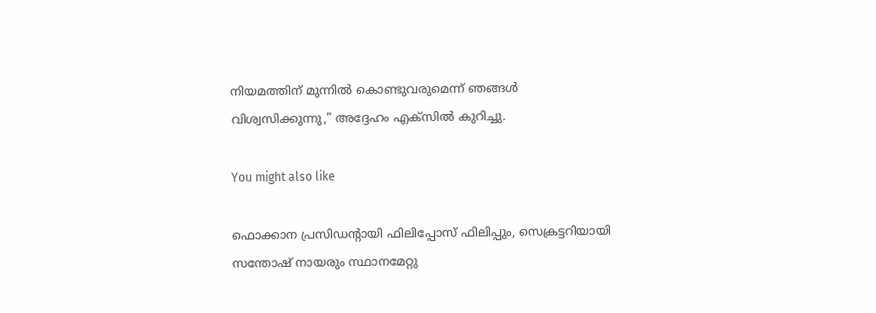നിയമത്തിന് മുന്നിൽ കൊണ്ടുവരുമെന്ന് ഞങ്ങൾ വിശ്വസിക്കുന്നു,” അദ്ദേഹം എക്‌സിൽ കുറിച്ചു.

You might also like

ഫൊക്കാന പ്രസിഡൻ്റായി ഫിലിപ്പോസ് ഫിലിപ്പും, സെക്രട്ടറിയായി സന്തോഷ് നായരും സ്ഥാനമേറ്റു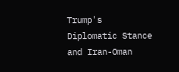Trump's Diplomatic Stance and Iran-Oman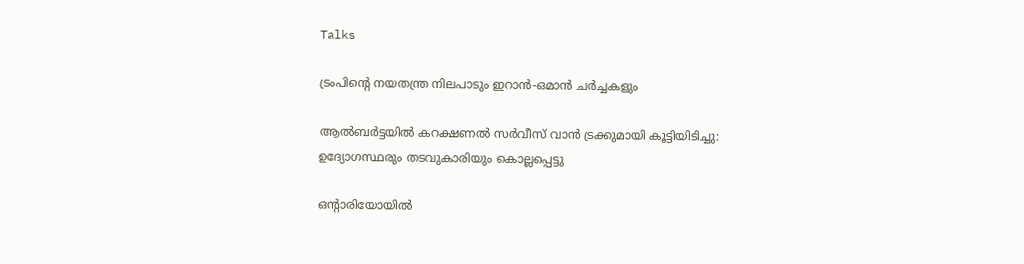Talks

ട്രംപിന്റെ നയതന്ത്ര നിലപാടും ഇറാൻ-ഒമാൻ ചർച്ചകളും

ആൽബർട്ടയിൽ കറക്ഷണൽ സർവീസ് വാൻ ട്രക്കുമായി കൂട്ടിയിടിച്ചു: ഉദ്യോഗസ്ഥരും തടവുകാരിയും കൊല്ലപ്പെട്ടു

ഒൻ്റാരിയോയിൽ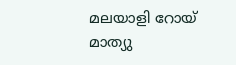മലയാളി റോയ് മാത്യു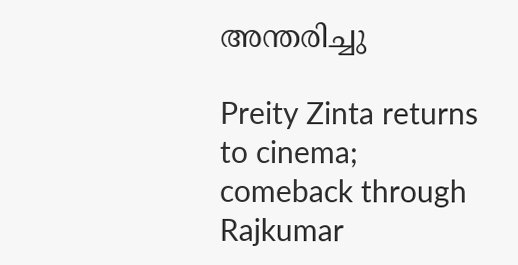അന്തരിച്ചു

Preity Zinta returns to cinema; comeback through Rajkumar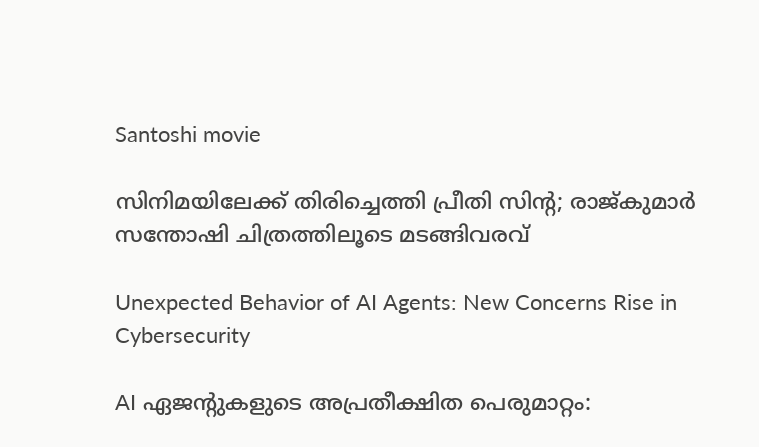Santoshi movie

സിനിമയിലേക്ക് തിരിച്ചെത്തി പ്രീതി സിന്റ; രാജ്കുമാർ സന്തോഷി ചിത്രത്തിലൂടെ മടങ്ങിവരവ്

Unexpected Behavior of AI Agents: New Concerns Rise in Cybersecurity

AI ഏജന്റുകളുടെ അപ്രതീക്ഷിത പെരുമാറ്റം: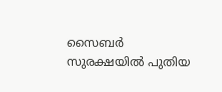സൈബർ സുരക്ഷയിൽ പുതിയ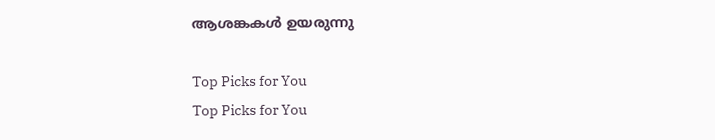ആശങ്കകൾ ഉയരുന്നു

Top Picks for You
Top Picks for You